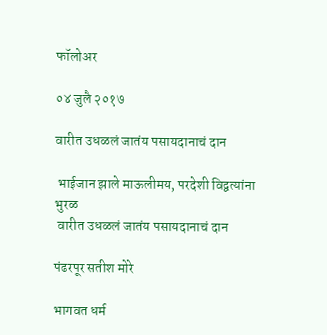फॉलोअर

०४ जुलै २०१७

वारीत उधळलं जातंय पसायदानाचं दान

 भाईजान झाले माऊलीमय, परदेशी विद्वत्यांना भुरळ
 वारीत उधळलं जातंय पसायदानाचं दान

पंढरपूर सतीश मोरे

भागवत धर्म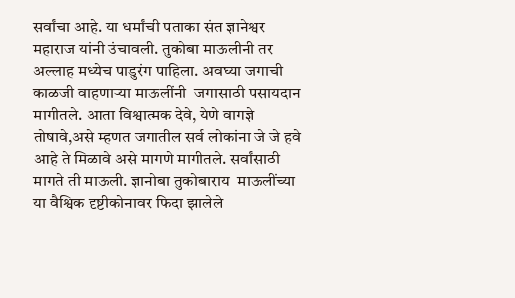सर्वांचा आहे. या धर्मांची पताका संत ज्ञानेश्वर महाराज यांनी उंचावली. तुकोबा माऊलीनी तर अल्लाह मध्येच पाडुरंग पाहिला. अवघ्या जगाची काळजी वाहणाऱ्या माऊलींनी  जगासाठी पसायदान मागीतले. आता विश्वात्मक देवे, येणे वागज्ञे तोषावे,असे म्हणत जगातील सर्व लोकांना जे जे हवे आहे ते मिळावे असे मागणे मागीतले. सर्वांसाठी मागते ती माऊली. ज्ञानोबा तुकोबाराय  माऊलींच्या या वैश्विक दृष्टीकोनावर फिदा झालेले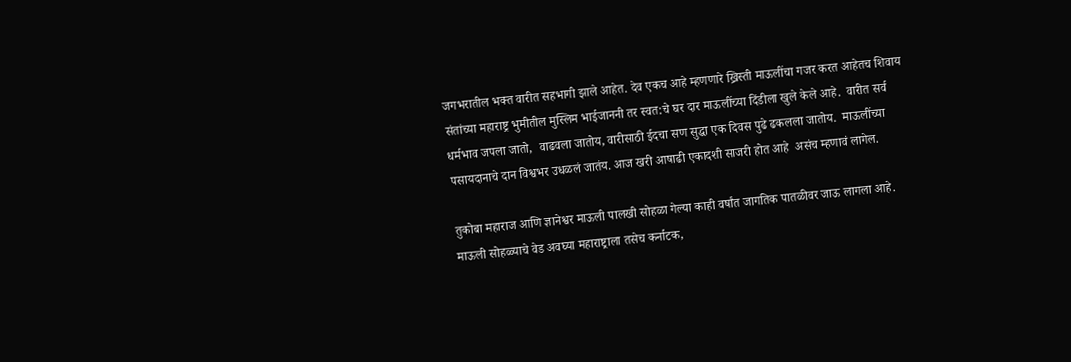जगभरातील भक्त वारीत सहभागी झाले आहेत. देव एकच आहे म्हणणारे ख्रिस्ती माऊलींचा गजर करत आहेतच शिवाय संतांच्या महाराष्ट्र भुमीतील मुस्लिम भाईजाननी तर स्वत:चे घर दार माऊलींच्या दिंडीला खुले केले आहे.  वारीत सर्व धर्मभाव जपला जातो,  वाढवला जातोय, वारीसाठी ईदचा सण सुद्धा एक दिवस पुढे ढकलला जातोय.  माऊलींच्या पसायदानाचे दान विश्वभर उधळलं जातंय. आज खरी आषाढी एकादशी साजरी होत आहे  असंच म्हणावं लागेल.

तुकोबा महाराज आणि ज्ञानेश्वर माऊली पालखी सोहळा गेल्या काही वर्षांत जागतिक पातळीवर जाऊ लागला आहे. माऊली सोहळ्याचे वेड अवघ्या महाराष्ट्राला तसेच कर्नाटक,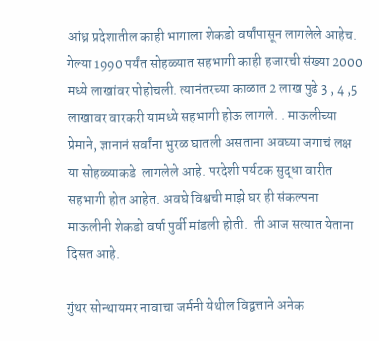आंध्र प्रदेशातील काही भागाला शेकडो वर्षांपासून लागलेले आहेच.  गेल्या 1990 पर्यंत सोहळ्यात सहभागी काही हजारची संख्या 2000 मध्ये लाखांवर पोहोचली. त्यानंतरच्या काळात 2 लाख पुढे 3 , 4 ,5 लाखावर वारकरी यामध्ये सहभागी होऊ लागले. . माऊलीच्या प्रेमाने, ज्ञानानं सर्वांना भुरळ घातली असताना अवघ्या जगाचं लक्ष या सोहळ्याकडे  लागलेले आहे. परदेशी पर्यटक सुद्धा वारीत सहभागी होत आहेत. अवघे विश्वची माझे घर ही संकल्पना माऊलीनी शेकडो वर्षा पुर्वी मांडली होती.  ती आज सत्यात येताना दिसत आहे.

गुंथर सोन्थायमर नावाचा जर्मनी येथील विद्वत्ताने अनेक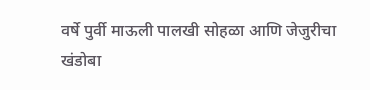वर्षे पुर्वी माऊली पालखी सोहळा आणि जेजुरीचा खंडोबा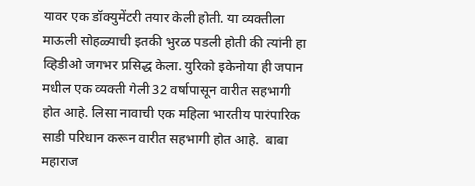यावर एक डॉक्युमेंटरी तयार केली होती. या व्यक्तीला माऊली सोहळ्याची इतकी भुरळ पडली होती की त्यांनी हा व्हिडीओ जगभर प्रसिद्ध केला. युरिको इकेनोया ही जपान मधील एक व्यक्ती गेली 32 वर्षापासून वारीत सहभागी होत आहे. लिसा नावाची एक महिला भारतीय पारंपारिक साडी परिधान करून वारीत सहभागी होत आहे.  बाबा महाराज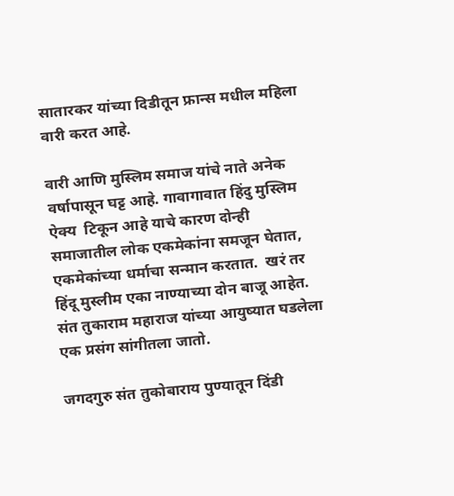सातारकर यांच्या दिडीतून फ्रान्स मधील महिला वारी करत आहे.

वारी आणि मुस्लिम समाज यांचे नाते अनेक वर्षापासून घट्ट आहे. गावागावात हिंदु मुस्लिम ऐक्य  टिकून आहे याचे कारण दोन्ही समाजातील लोक एकमेकांना समजून घेतात, एकमेकांच्या धर्माचा सन्मान करतात.  खरं तर हिंदू मुस्लीम एका नाण्याच्या दोन बाजू आहेत. संत तुकाराम महाराज यांच्या आयुष्यात घडलेला एक प्रसंग सांगीतला जातो.

जगदगुरु संत तुकोबाराय पुण्यातून दिंडी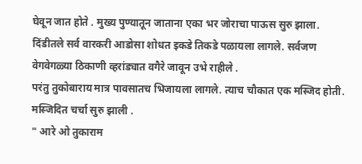घेवून जात होते . मुख्य पुण्यातून जाताना एका भर जोराचा पाऊस सुरु झाला. दिंडीतले सर्व वारकरी आडोसा शोधत इकडे तिकडे पळायला लागले. सर्वजण वेगवेगळ्या ठिकाणी व्हरांड्यात वगैरे जावून उभे राहीले .
परंतु तुकोबाराय मात्र पावसातच भिजायला लागले. त्याच चौकात एक मस्जिद होती. मस्जिदित चर्चा सुरु झाली .
" आरे ओ तुकाराम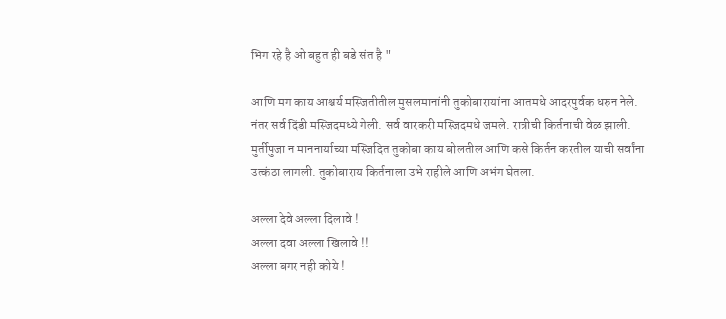भिग रहे है ओ बहुत ही बडे संत है "

आणि मग काय आश्चर्य मस्जितीतील मुसलमानांनी तुकोबारायांना आतमधे आदरपुर्वक धरुन नेले. नंतर सर्व दिंडी मस्जिदमध्ये गेली. सर्व वारकरी मस्जिदमधे जमले. रात्रीची किर्तनाची वेळ झाली. मुर्तीपुजा न माननार्याच्या मस्जिदित तुकोबा काय बोलतील आणि कसे किर्तन करतील याची सर्वांना उत्कंठा लागली. तुकोबाराय किर्तनाला उभे राहीले आणि अभंग घेतला.

अल्ला देवे अल्ला दिलावे !
अल्ला दवा अल्ला खिलावे !!
अल्ला बगर नही कोये !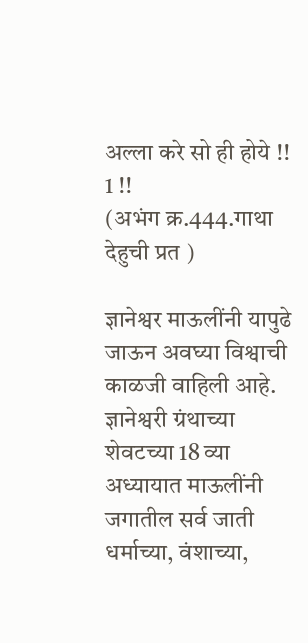अल्ला करे सो ही होये !! 1 !!
(अभंग क्र.444.गाथा देहुची प्रत )

ज्ञानेश्वर माऊलींनी यापुढे जाऊन अवघ्या विश्वाची काळजी वाहिली आहे. ज्ञानेश्वरी ग्रंथाच्या शेवटच्या 18 व्या अध्यायात माऊलींनी जगातील सर्व जाती धर्माच्या, वंशाच्या,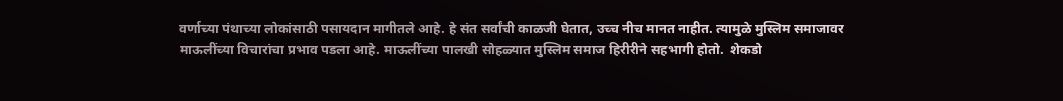वर्णाच्या पंथाच्या लोकांसाठी पसायदान मागीतले आहे. हे संत सर्वांची काळजी घेतात, उच्च नीच मानत नाहीत. त्यामुळे मुस्लिम समाजावर माऊलींच्या विचारांचा प्रभाव पडला आहे. माऊलींच्या पालखी सोहळ्यात मुस्लिम समाज हिरीरीने सहभागी होतो.  शेकडो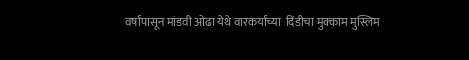वर्षांपासून मांडवी ओढा येथे वारकर्यांच्या  दिंडीचा मुक्काम मुस्लिम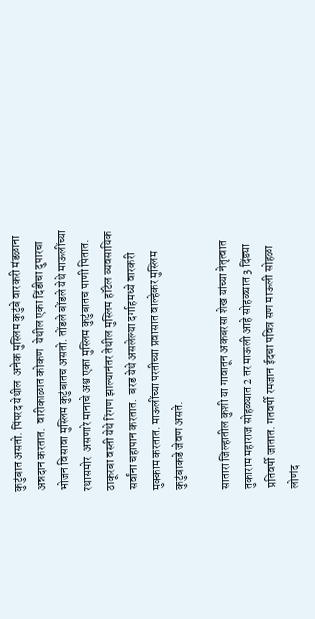कुटुंबात असतो. पिंपरद येथील  अनेक मुस्लिम कुटुंबे वारकरी मंडळाना अन्नदान करतात.  वारीकाळात कोकण  येथील एका दिंडीचा दुपारचा भोजन विसावा मुस्लिम कुटुंबातच असतो. तोंडले बोंडले येथे माऊलींच्या रथासमोर  असणारे मानाचे अश्व एका मुस्लिम कुटुंबातच पाणी पितात.  ठाकूरबा वस्ती येथे रिंगण झाल्यानंतर तेथील मुस्लिम हॉटेल व्यवसायिक सर्वांना चहापान करतात.  बरड येथे असलेल्या दर्गाहमध्ये वारकरी मुक्काम करतात. माऊलींच्या परतीच्या प्रवासात वाल्हेकर मुस्लिम कुटुंबाकडे जेवण असते.

सातारा जिल्हातील कुशी या गावातून अकबरसा शेख यांच्या नेतृत्वात तुकाराम महाराज सोहळ्यात 2 तर माऊली आहे सोहळ्यात 3 दिंड्या प्रतिवर्षी जातात. गतवर्षी रमजान ईदचा पवित्र सण माऊली सोहळा लोणंद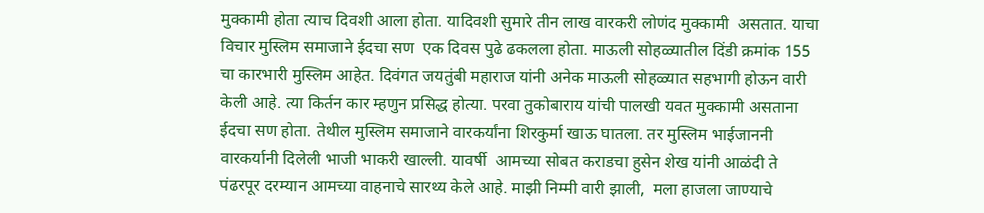मुक्कामी होता त्याच दिवशी आला होता. यादिवशी सुमारे तीन लाख वारकरी लोणंद मुक्कामी  असतात. याचा विचार मुस्लिम समाजाने ईदचा सण  एक दिवस पुढे ढकलला होता. माऊली सोहळ्यातील दिंडी क्रमांक 155 चा कारभारी मुस्लिम आहेत. दिवंगत जयतुंबी महाराज यांनी अनेक माऊली सोहळ्यात सहभागी होऊन वारी केली आहे. त्या किर्तन कार म्हणुन प्रसिद्ध होत्या. परवा तुकोबाराय यांची पालखी यवत मुक्कामी असताना ईदचा सण होता. तेथील मुस्लिम समाजाने वारकर्यांना शिरकुर्मा खाऊ घातला. तर मुस्लिम भाईजाननी वारकर्यानी दिलेली भाजी भाकरी खाल्ली. यावर्षी  आमच्या सोबत कराडचा हुसेन शेख यांनी आळंदी ते पंढरपूर दरम्यान आमच्या वाहनाचे सारथ्य केले आहे. माझी निम्मी वारी झाली,  मला हाजला जाण्याचे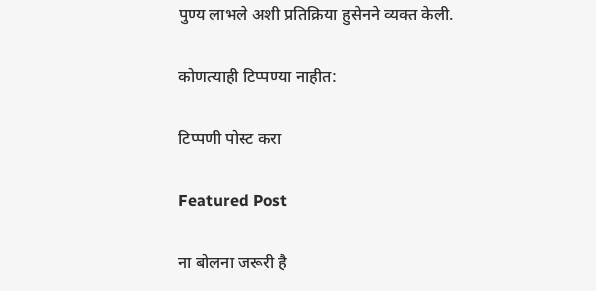पुण्य लाभले अशी प्रतिक्रिया हुसेनने व्यक्त केली.

कोणत्याही टिप्पण्‍या नाहीत:

टिप्पणी पोस्ट करा

Featured Post

ना बोलना जरूरी है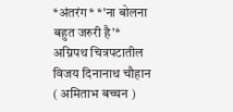*अंतरंग* *'ना बोलना बहुत जरुरी है'* अग्निपथ चित्रपटातील विजय दिनानाथ चौहान ( अमिताभ बच्चन )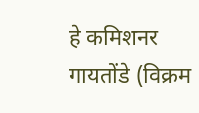हे कमिशनर गायतोंडे (विक्रम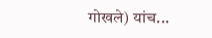गोखले) यांच...